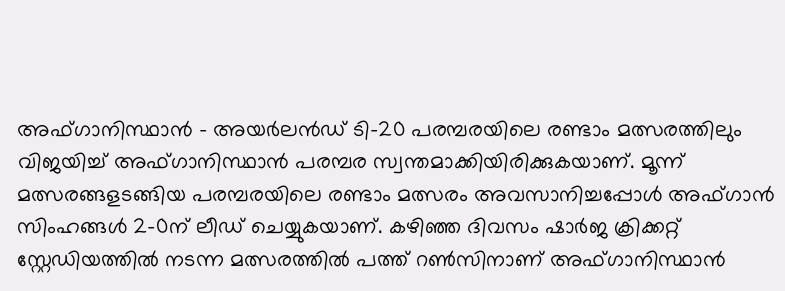അഫ്ഗാനിസ്ഥാന്‍ – അയര്‍ലന്‍ഡ് ടി-20 പരമ്പരയിലെ രണ്ടാം മത്സരത്തിലും വിജയിച്ച് അഫ്ഗാനിസ്ഥാന്‍ പരമ്പര സ്വന്തമാക്കിയിരിക്കുകയാണ്. മൂന്ന് മത്സരങ്ങളടങ്ങിയ പരമ്പരയിലെ രണ്ടാം മത്സരം അവസാനിച്ചപ്പോള്‍ അഫ്ഗാന്‍ സിംഹങ്ങള്‍ 2-0ന് ലീഡ് ചെയ്യുകയാണ്. കഴിഞ്ഞ ദിവസം ഷാര്‍ജ ക്രിക്കറ്റ് സ്റ്റേഡിയത്തില്‍ നടന്ന മത്സരത്തില്‍ പത്ത് റണ്‍സിനാണ് അഫ്ഗാനിസ്ഥാന്‍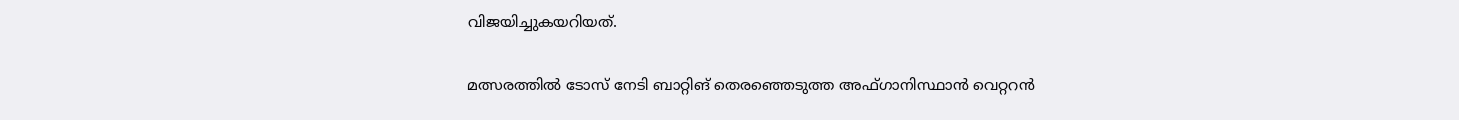വിജയിച്ചുകയറിയത്.

മത്സരത്തില്‍ ടോസ് നേടി ബാറ്റിങ് തെരഞ്ഞെടുത്ത അഫ്ഗാനിസ്ഥാന്‍ വെറ്ററന്‍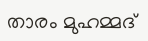താരം മുഹമ്മദ്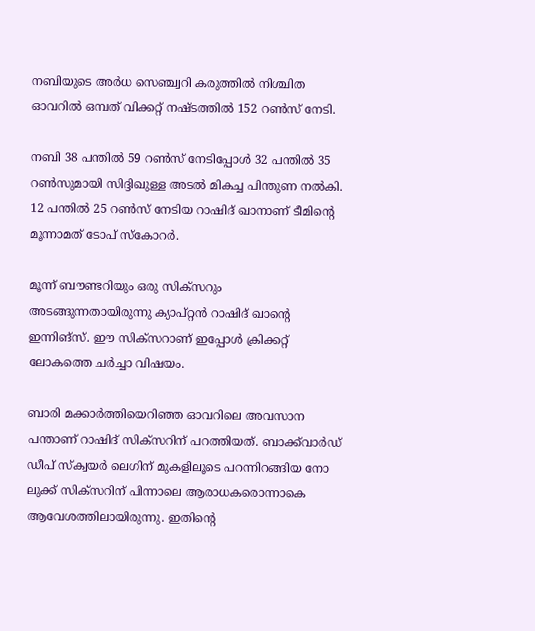നബിയുടെ അര്‍ധ സെഞ്ച്വറി കരുത്തില്‍ നിശ്ചിത ഓവറില്‍ ഒമ്പത് വിക്കറ്റ് നഷ്ടത്തില്‍ 152 റണ്‍സ് നേടി.

നബി 38 പന്തില്‍ 59 റണ്‍സ് നേടിപ്പോള്‍ 32 പന്തില്‍ 35 റണ്‍സുമായി സിദ്ദിഖുള്ള അടല്‍ മികച്ച പിന്തുണ നല്‍കി. 12 പന്തില്‍ 25 റണ്‍സ് നേടിയ റാഷിദ് ഖാനാണ് ടീമിന്റെ മൂന്നാമത് ടോപ് സ്‌കോറര്‍.

മൂന്ന് ബൗണ്ടറിയും ഒരു സിക്‌സറും അടങ്ങുന്നതായിരുന്നു ക്യാപ്റ്റന്‍ റാഷിദ് ഖാന്റെ ഇന്നിങ്‌സ്. ഈ സിക്‌സറാണ് ഇപ്പോള്‍ ക്രിക്കറ്റ് ലോകത്തെ ചര്‍ച്ചാ വിഷയം.

ബാരി മക്കാര്‍ത്തിയെറിഞ്ഞ ഓവറിലെ അവസാന പന്താണ് റാഷിദ് സിക്‌സറിന് പറത്തിയത്. ബാക്ക്‌വാര്‍ഡ് ഡീപ് സ്‌ക്വയര്‍ ലെഗിന് മുകളിലൂടെ പറന്നിറങ്ങിയ നോ ലുക്ക് സിക്‌സറിന് പിന്നാലെ ആരാധകരൊന്നാകെ ആവേശത്തിലായിരുന്നു. ഇതിന്റെ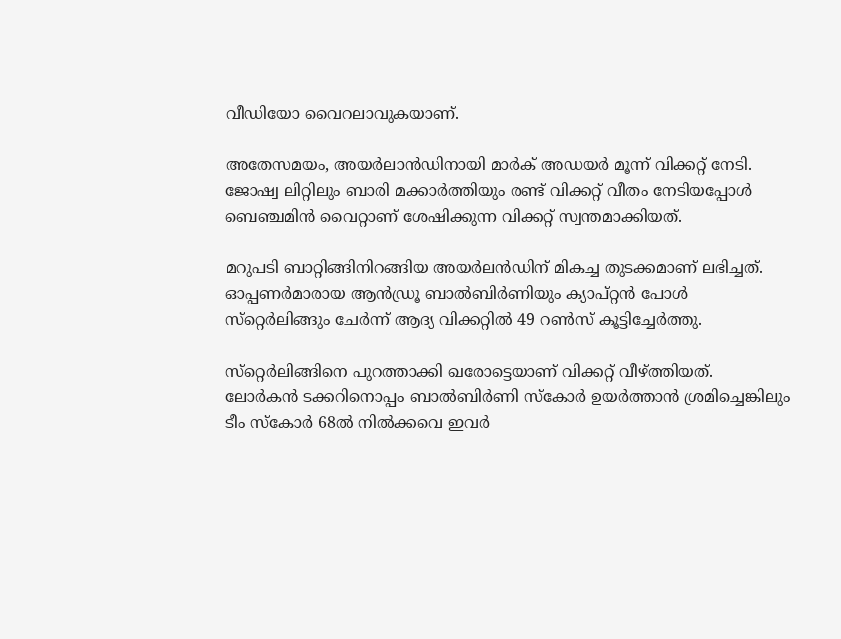വീഡിയോ വൈറലാവുകയാണ്.

അതേസമയം, അയര്‍ലാന്‍ഡിനായി മാര്‍ക് അഡയര്‍ മൂന്ന് വിക്കറ്റ് നേടി. ജോഷ്വ ലിറ്റിലും ബാരി മക്കാര്‍ത്തിയും രണ്ട് വിക്കറ്റ് വീതം നേടിയപ്പോള്‍ ബെഞ്ചമിന്‍ വൈറ്റാണ് ശേഷിക്കുന്ന വിക്കറ്റ് സ്വന്തമാക്കിയത്.

മറുപടി ബാറ്റിങ്ങിനിറങ്ങിയ അയര്‍ലന്‍ഡിന് മികച്ച തുടക്കമാണ് ലഭിച്ചത്. ഓപ്പണര്‍മാരായ ആന്‍ഡ്രൂ ബാല്‍ബിര്‍ണിയും ക്യാപ്റ്റന്‍ പോള്‍ സ്‌റ്റെര്‍ലിങ്ങും ചേര്‍ന്ന് ആദ്യ വിക്കറ്റില്‍ 49 റണ്‍സ് കൂട്ടിച്ചേര്‍ത്തു.

സ്‌റ്റെര്‍ലിങ്ങിനെ പുറത്താക്കി ഖരോട്ടെയാണ് വിക്കറ്റ് വീഴ്ത്തിയത്. ലോര്‍കന്‍ ടക്കറിനൊപ്പം ബാല്‍ബിര്‍ണി സ്‌കോര്‍ ഉയര്‍ത്താന്‍ ശ്രമിച്ചെങ്കിലും ടീം സ്‌കോര്‍ 68ല്‍ നില്‍ക്കവെ ഇവര്‍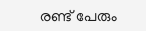രണ്ട് പേരും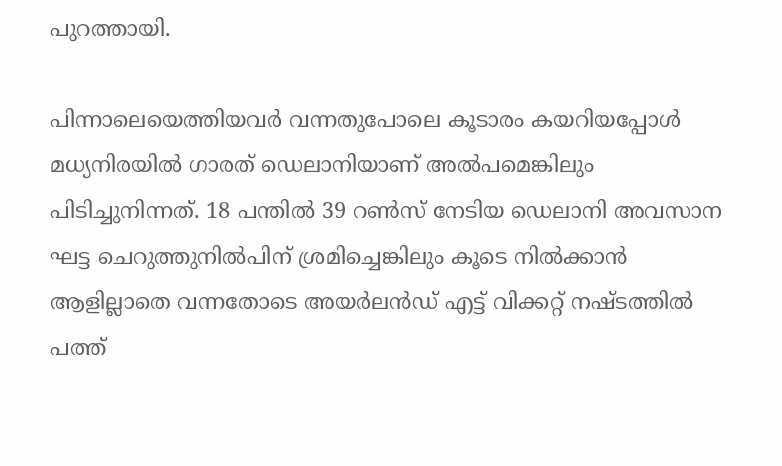പുറത്തായി.

പിന്നാലെയെത്തിയവര്‍ വന്നതുപോലെ കൂടാരം കയറിയപ്പോള്‍ മധ്യനിരയില്‍ ഗാരത് ഡെലാനിയാണ് അല്‍പമെങ്കിലും പിടിച്ചുനിന്നത്. 18 പന്തില്‍ 39 റണ്‍സ് നേടിയ ഡെലാനി അവസാന ഘട്ട ചെറുത്തുനില്‍പിന് ശ്രമിച്ചെങ്കിലും കൂടെ നില്‍ക്കാന്‍ ആളില്ലാതെ വന്നതോടെ അയര്‍ലന്‍ഡ് എട്ട് വിക്കറ്റ് നഷ്ടത്തില്‍ പത്ത്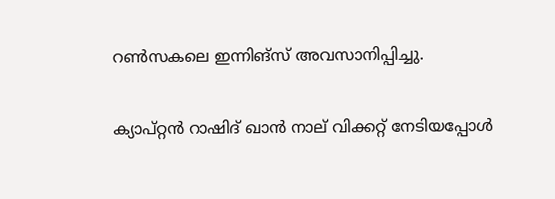റണ്‍സകലെ ഇന്നിങ്‌സ് അവസാനിപ്പിച്ചു.

ക്യാപ്റ്റന്‍ റാഷിദ് ഖാന്‍ നാല് വിക്കറ്റ് നേടിയപ്പോള്‍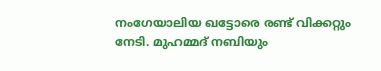നംഗേയാലിയ ഖട്ടോരെ രണ്ട് വിക്കറ്റും നേടി. മുഹമ്മദ് നബിയും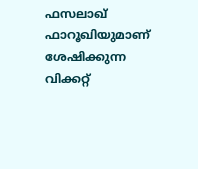ഫസലാഖ് ഫാറൂഖിയുമാണ് ശേഷിക്കുന്ന വിക്കറ്റ്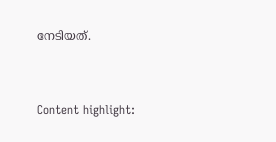നേടിയത്.



Content highlight: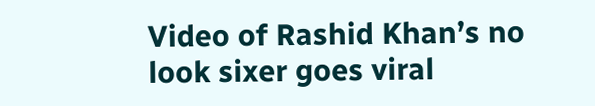Video of Rashid Khan’s no look sixer goes viral